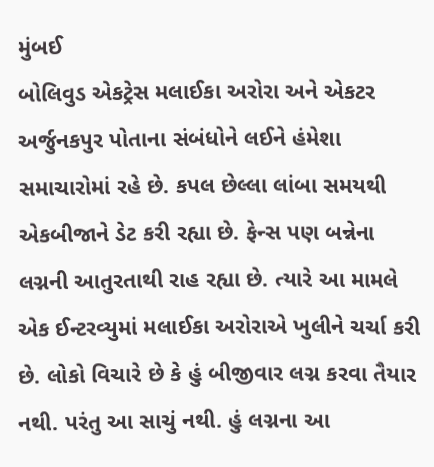મુંબઈ
બોલિવુડ એકટ્રેસ મલાઈકા અરોરા અને એકટર અર્જુનકપુર પોતાના સંબંધોને લઈને હંમેશા સમાચારોમાં રહે છે. કપલ છેલ્લા લાંબા સમયથી એકબીજાને ડેટ કરી રહ્યા છે. ફેન્સ પણ બન્નેના લગ્નની આતુરતાથી રાહ રહ્યા છે. ત્યારે આ મામલે એક ઈન્ટરવ્યુમાં મલાઈકા અરોરાએ ખુલીને ચર્ચા કરી છે. લોકો વિચારે છે કે હું બીજીવાર લગ્ન કરવા તૈયાર નથી. પરંતુ આ સાચું નથી. હું લગ્નના આ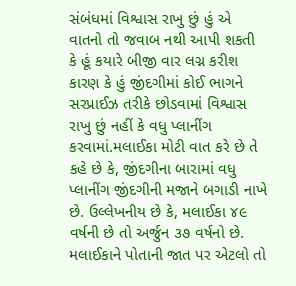સંબંધમાં વિશ્વાસ રાખુ છું હું એ વાતનો તો જવાબ નથી આપી શકતી કે હૂં કયારે બીજી વાર લગ્ન કરીશ કારણ કે હું જીંદગીમાં કોઈ ભાગને સરપ્રાઈઝ તરીકે છોડવામાં વિશ્વાસ રાખુ છું નહીં કે વધુ પ્લાનીંગ કરવામાં.મલાઈકા મોટી વાત કરે છે તે કહે છે કે, જીંદગીના બારામાં વધુ પ્લાનીંગ જીંદગીની મજાને બગાડી નાખે છે. ઉલ્લેખનીય છે કે, મલાઈકા ૪૯ વર્ષની છે તો અર્જુન ૩૭ વર્ષનો છે. મલાઈકાને પોતાની જાત પર એટલો તો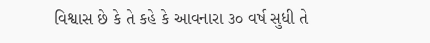વિશ્વાસ છે કે તે કહે કે આવનારા ૩૦ વર્ષ સુધી તે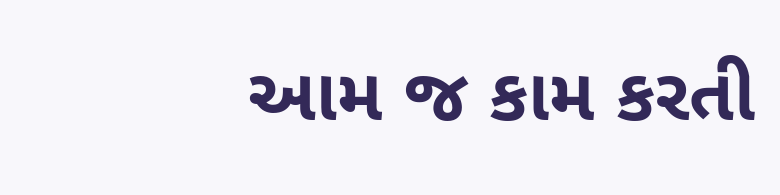આમ જ કામ કરતી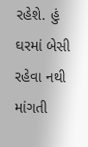રહેશે. હું ઘરમાં બેસી રહેવા નથી માંગતી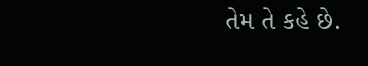તેમ તે કહે છે.